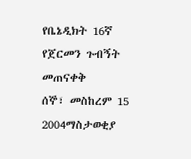የቤኔዲክት 16ኛ የጀርመን ጉብኝት መጠናቀቅ
ሰኞ፣ መስከረም 15 2004ማስታወቂያ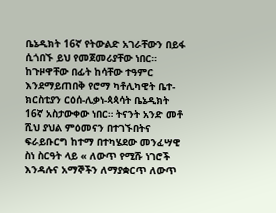ቤኔዲክት 16ኛ የትውልድ አገራቸውን በይፋ ሲጎበኙ ይህ የመጀመሪያቸው ነበር። ከጉዞዋቸው በፊት ከሳቸው ተዓምር እንደማይጠበቅ የሮማ ካቶሊካዊት ቤተ-ክርስቲያን ርዕሰ-ሊቃነ-ጳጳሳት ቤኔዲክት 16ኛ አስታውቀው ነበር። ትናንት አንድ መቶ ሺህ ያህል ምዕመናን በተገኙበትና ፍራይቡርግ ከተማ በተካሄደው መንፈሣዊ ስነ ስርዓት ላይ « ለውጥ የሚሹ ነገሮች እንዳሉና አማኞችን ለማያቋርጥ ለውጥ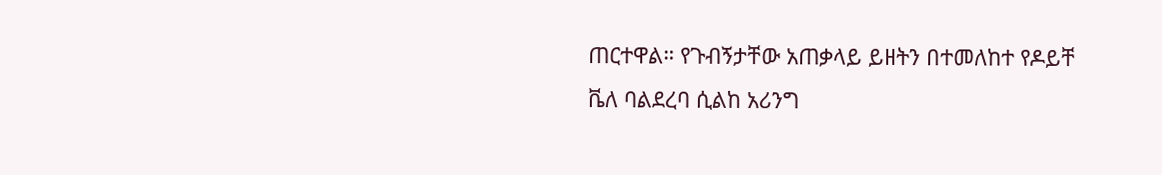ጠርተዋል። የጉብኝታቸው አጠቃላይ ይዘትን በተመለከተ የዶይቸ ቬለ ባልደረባ ሲልከ አሪንግ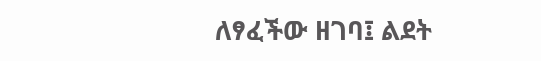ለፃፈችው ዘገባ፤ ልደት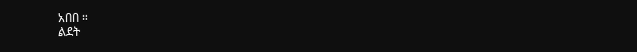አበበ ።
ልደት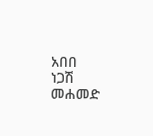አበበ
ነጋሽ መሐመድ